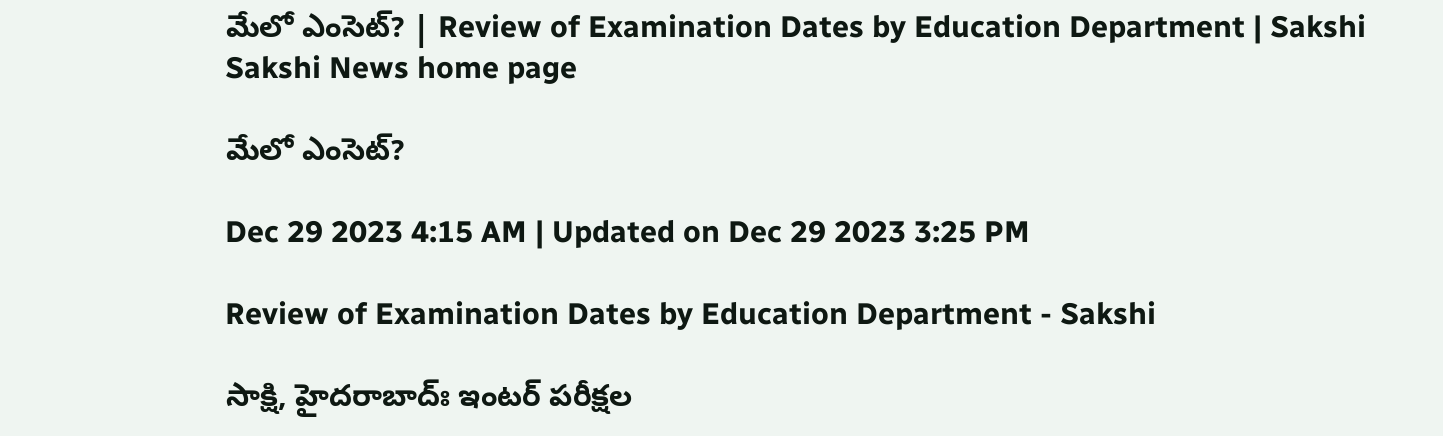మేలో ఎంసెట్‌? | Review of Examination Dates by Education Department | Sakshi
Sakshi News home page

మేలో ఎంసెట్‌?

Dec 29 2023 4:15 AM | Updated on Dec 29 2023 3:25 PM

Review of Examination Dates by Education Department - Sakshi

సాక్షి, హైదరాబాద్ః ఇంటర్‌ పరీక్షల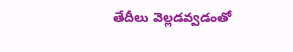తేదీలు వెల్లడవ్వడంతో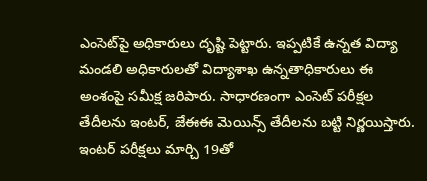ఎంసెట్‌పై అధికారులు దృష్టి పెట్టారు. ఇప్పటికే ఉన్నత విద్యా మండలి అధికారులతో విద్యాశాఖ ఉన్నతాధికారులు ఈ అంశంపై సమీక్ష జరిపారు. సాధారణంగా ఎంసెట్‌ పరీక్షల తేదీలను ఇంటర్, జేఈఈ మెయిన్స్‌ తేదీలను బట్టి నిర్ణయిస్తారు. ఇంటర్‌ పరీక్షలు మార్చి 19తో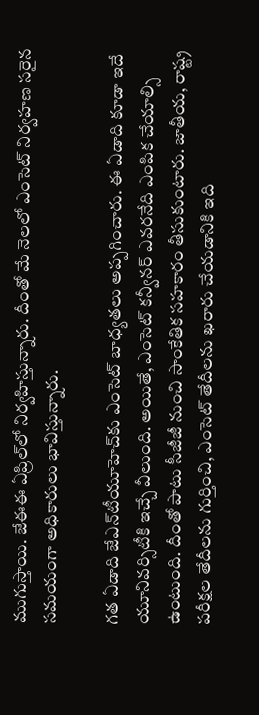ముగుస్తాయి. జేఈఈ ఏప్రిల్‌లో నిర్వహిస్తున్నారు. దీంతో మే నెలలో ఎంసెట్‌ నిర్వహణ సరైన సమయంగా అధికారులు భావిస్తున్నారు.

గత ఏడాది జేఎన్‌టీయూహెచ్‌కు ఎంసెట్‌ బాధ్యతలు అప్పగించారు. ఈ ఏడాది కూడా ఇదే యూనివర్సిటీకి ఇచ్చే వీలుంది. అయితే, ఎంసెట్‌ కన్వీనర్‌ ఎవరనేది ఎంపిక చేయాల్సి ఉంటుంది. దీంతో పాటు సీజీజీ నుంచి సాంకేతిక సహకారం తీసుకుంటారు. జాతీయ, రాష్ట్ర పరీక్షల తేదీలను గుర్తించి, ఎంసెట్‌ తేదీలను ఖరారు చేయడానికి ఇది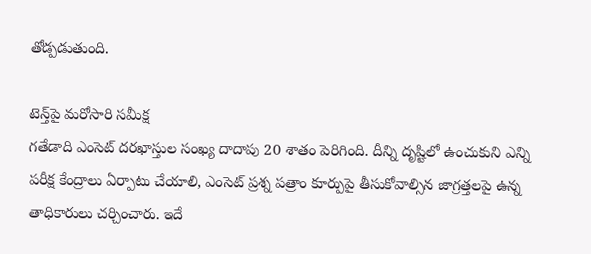తోడ్పడుతుంది.

టెన్త్‌పై మరోసారి సమీక్ష
గతేడాది ఎంసెట్‌ దరఖాస్తుల సంఖ్య దాదాపు 20 శాతం పెరిగింది. దీన్ని దృష్టిలో ఉంచుకుని ఎన్ని పరీక్ష కేంద్రాలు ఏర్పాటు చేయాలి, ఎంసెట్‌ ప్రశ్న పత్రాం కూర్పుపై తీసుకోవాల్సిన జాగ్రత్తలపై ఉన్న తాధికారులు చర్చించారు. ఇదే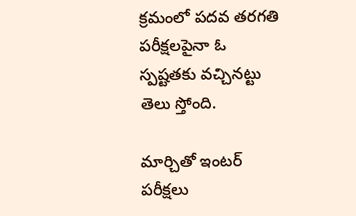క్రమంలో పదవ తరగతి పరీక్షలపైనా ఓ స్పష్టతకు వచ్చినట్టు తెలు స్తోంది.

మార్చితో ఇంటర్‌ పరీక్షలు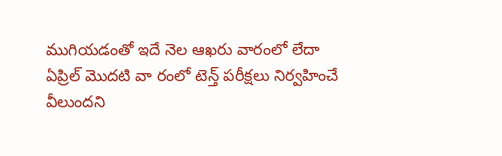ముగియడంతో ఇదే నెల ఆఖరు వారంలో లేదా ఏప్రిల్‌ మొదటి వా రంలో టెన్త్‌ పరీక్షలు నిర్వహించే వీలుందని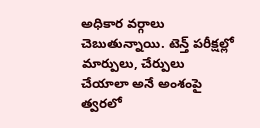అధికార వర్గాలు చెబుతున్నాయి. టెన్త్‌ పరీక్షల్లో మార్పులు, చేర్పులు చేయాలా అనే అంశంపై త్వరలో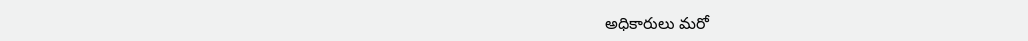అధికారులు మరో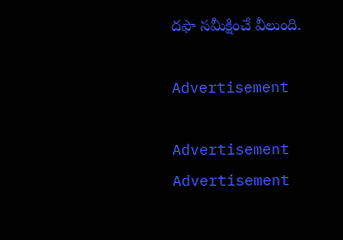దఫా సమీక్షించే వీలుంది.

Advertisement

Advertisement
Advertisement